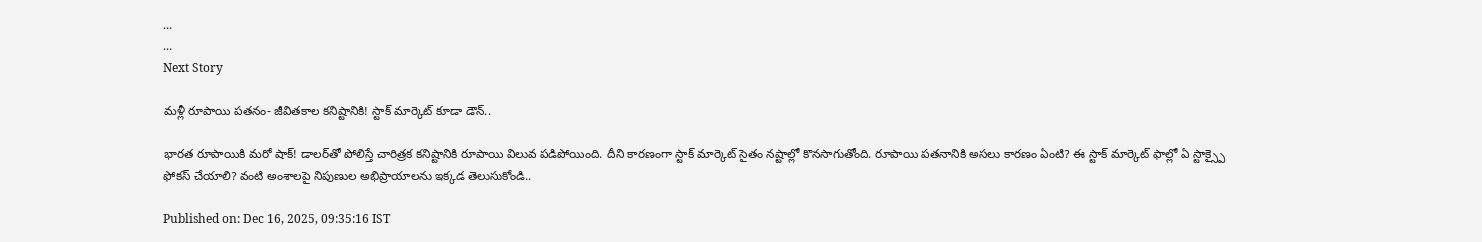...
...
Next Story

మళ్లీ రూపాయి పతనం- జీవితకాల కనిష్టానికి! స్టాక్ మార్కెట్ కూడా డౌన్..

భారత రూపాయికి మరో షాక్! డాలర్‌తో పోలిస్తే చారిత్రక కనిష్టానికి రూపాయి విలువ పడిపోయింది. దీని కారణంగా స్టాక్ మార్కెట్ సైతం నష్టాల్లో కొనసాగుతోంది. రూపాయి పతనానికి అసలు కారణం ఏంటి? ఈ స్టాక్ మార్కెట్ ఫాల్లో ఏ స్టాక్స్పై ఫోకస్ చేయాలి? వంటి అంశాలపై నిపుణుల అభిప్రాయాలను ఇక్కడ తెలుసుకోండి..

Published on: Dec 16, 2025, 09:35:16 IST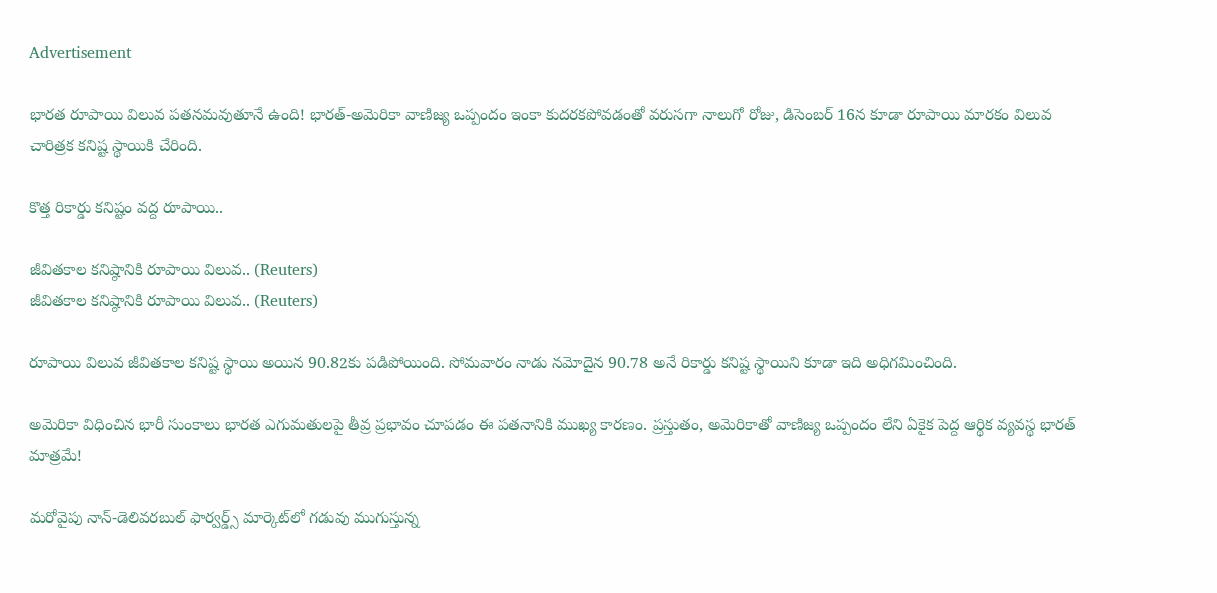Advertisement

భారత రూపాయి విలువ పతనమవుతూనే ఉంది! భారత్-అమెరికా వాణిజ్య ఒప్పందం ఇంకా కుదరకపోవడంతో వరుసగా నాలుగో రోజు, డిసెంబర్ 16న కూడా రూపాయి మారకం విలువ చారిత్రక కనిష్ట స్థాయికి చేరింది.

కొత్త రికార్డు కనిష్టం వద్ద రూపాయి..

జీవితకాల కనిష్ఠానికి రూపాయి విలువ.. (Reuters)
జీవితకాల కనిష్ఠానికి రూపాయి విలువ.. (Reuters)

రూపాయి విలువ జీవితకాల కనిష్ట స్థాయి అయిన 90.82కు పడిపోయింది. సోమవారం నాడు నమోదైన 90.78 అనే రికార్డు కనిష్ట స్థాయిని కూడా ఇది అధిగమించింది.

అమెరికా విధించిన భారీ సుంకాలు భారత ఎగుమతులపై తీవ్ర ప్రభావం చూపడం ఈ పతనానికి ముఖ్య కారణం. ప్రస్తుతం, అమెరికాతో వాణిజ్య ఒప్పందం లేని ఏకైక పెద్ద ఆర్థిక వ్యవస్థ భారత్ మాత్రమే!

మరోవైపు నాన్-డెలివరబుల్ ఫార్వర్డ్స్ మార్కెట్‌లో గడువు ముగుస్తున్న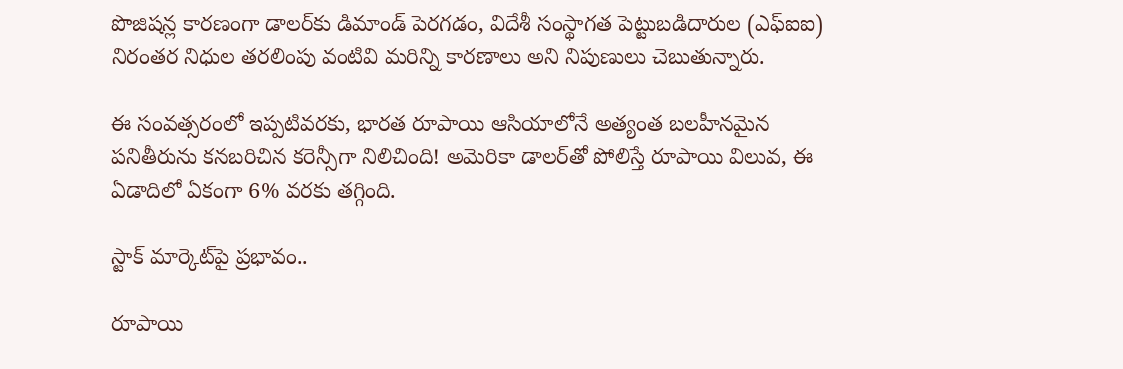పొజిషన్ల కారణంగా డాలర్‌కు డిమాండ్ పెరగడం, విదేశీ సంస్థాగత పెట్టుబడిదారుల (ఎఫ్ఐఐ) నిరంతర నిధుల తరలింపు వంటివి మరిన్ని కారణాలు అని నిపుణులు చెబుతున్నారు.

ఈ సంవత్సరంలో ఇప్పటివరకు, భారత రూపాయి ఆసియాలోనే అత్యంత బలహీనమైన పనితీరును కనబరిచిన కరెన్సీగా నిలిచింది! అమెరికా డాలర్‌తో పోలిస్తే రూపాయి విలువ, ఈ ఏడాదిలో ఏకంగా 6% వరకు తగ్గింది.

స్టాక్ మార్కెట్‌పై ప్రభావం..

రూపాయి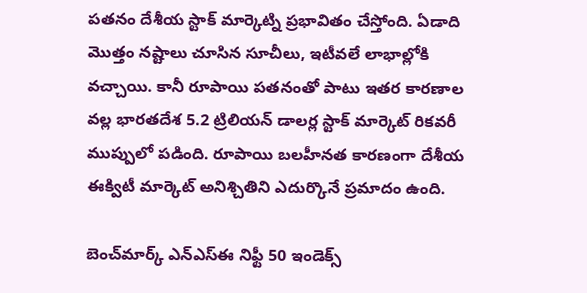పతనం దేశీయ స్టాక్ మార్కెట్ని ప్రభావితం చేస్తోంది. ఏడాది మొత్తం నష్టాలు చూసిన సూచీలు, ఇటీవలే లాభాల్లోకి వచ్చాయి. కానీ రూపాయి పతనంతో పాటు ఇతర కారణాల వల్ల భారతదేశ 5.2 ట్రిలియన్ డాలర్ల స్టాక్ మార్కెట్ రికవరీ ముప్పులో పడింది. రూపాయి బలహీనత కారణంగా దేశీయ ఈక్విటీ మార్కెట్ అనిశ్చితిని ఎదుర్కొనే ప్రమాదం ఉంది.

బెంచ్‌మార్క్ ఎన్‌ఎస్‌ఈ నిఫ్టీ 50 ఇండెక్స్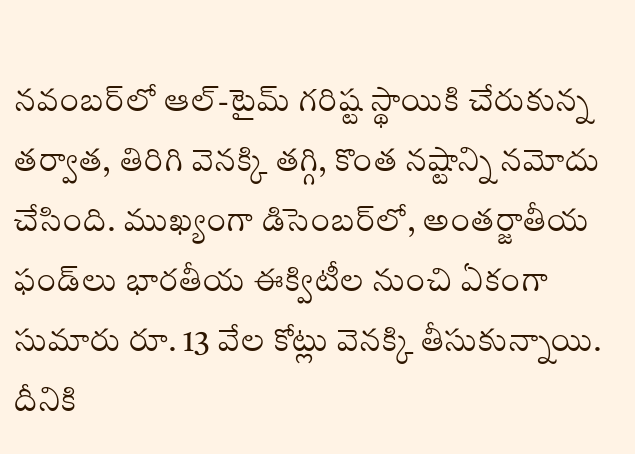నవంబర్‌లో ఆల్-టైమ్ గరిష్ట స్థాయికి చేరుకున్న తర్వాత, తిరిగి వెనక్కి తగ్గి, కొంత నష్టాన్ని నమోదు చేసింది. ముఖ్యంగా డిసెంబర్‌లో, అంతర్జాతీయ ఫండ్‌లు భారతీయ ఈక్విటీల నుంచి ఏకంగా సుమారు రూ. 13 వేల కోట్లు వెనక్కి తీసుకున్నాయి. దీనికి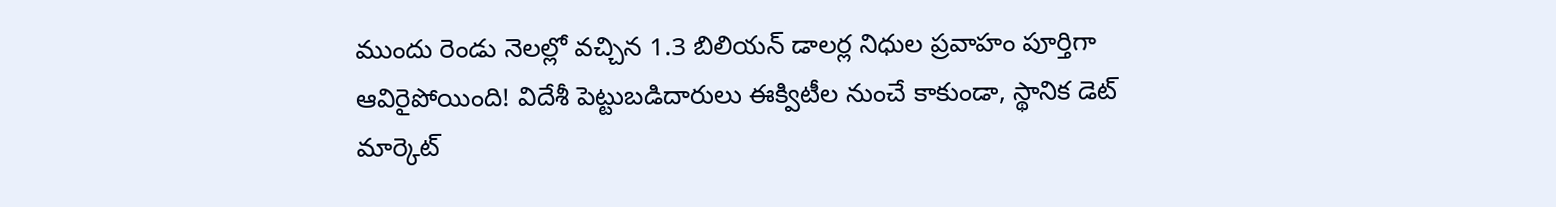ముందు రెండు నెలల్లో వచ్చిన 1.3 బిలియన్ డాలర్ల నిధుల ప్రవాహం పూర్తిగా ఆవిరైపోయింది! విదేశీ పెట్టుబడిదారులు ఈక్విటీల నుంచే కాకుండా, స్థానిక డెట్ మార్కెట్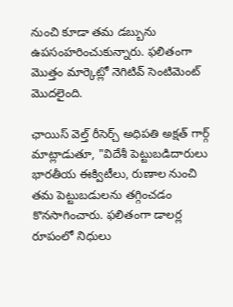నుంచి కూడా తమ డబ్బును ఉపసంహరించుకున్నారు. ఫలితంగా మొత్తం మార్కెట్లో నెగిటివ్ సెంటిమెంట్ మొదలైంది.

ఛాయిస్ వెల్త్ రీసెర్చ్ అధిపతి అక్షత్ గార్గ్‌ మాట్లాడుతూ, "విదేశీ పెట్టుబడిదారులు భారతీయ ఈక్విటీలు, రుణాల నుంచి తమ పెట్టుబడులను తగ్గించడం కొనసాగించారు. ఫలితంగా డాలర్ల రూపంలో నిధులు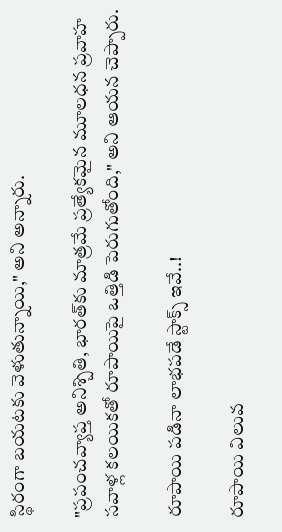స్థిరంగా బయటకు వెళుతున్నాయి," అని అన్నారు.

"ప్రపంచవ్యాప్త అనిశ్చితి, భారత్‌కు మాత్రమే ప్రత్యేకమైన మూలధన ప్రవాహ సవాళ్ల కలయికతో రూపాయిపై ఒత్తిడి పెరుగుతోంది," అని ఆయన చెప్పారు.

రూపాయి పడినా లాభపడే స్టాక్స్ ఇవే..!

రూపాయి విలువ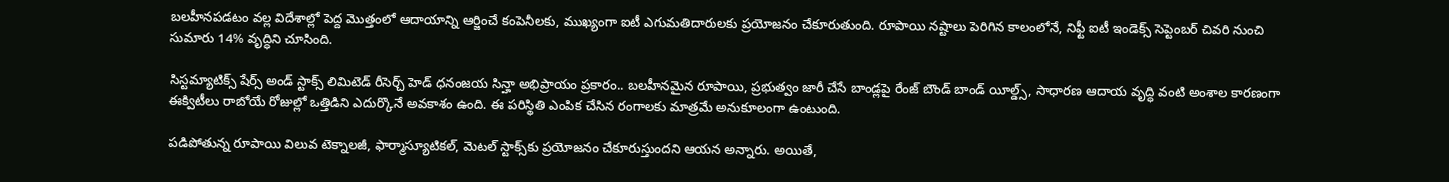బలహీనపడటం వల్ల విదేశాల్లో పెద్ద మొత్తంలో ఆదాయాన్ని ఆర్జించే కంపెనీలకు, ముఖ్యంగా ఐటీ ఎగుమతిదారులకు ప్రయోజనం చేకూరుతుంది. రూపాయి నష్టాలు పెరిగిన కాలంలోనే, నిఫ్టీ ఐటీ ఇండెక్స్ సెప్టెంబర్ చివరి నుంచి సుమారు 14% వృద్ధిని చూసింది.

సిస్టమ్యాటిక్స్ షేర్స్ అండ్ స్టాక్స్ లిమిటెడ్ రీసెర్చ్ హెడ్ ధనంజయ సిన్హా అభిప్రాయం ప్రకారం.. బలహీనమైన రూపాయి, ప్రభుత్వం జారీ చేసే బాండ్లపై రేంజ్ బౌండ్ బాండ్ యీల్డ్స్, సాధారణ ఆదాయ వృద్ధి వంటి అంశాల కారణంగా ఈక్విటీలు రాబోయే రోజుల్లో ఒత్తిడిని ఎదుర్కొనే అవకాశం ఉంది. ఈ పరిస్థితి ఎంపిక చేసిన రంగాలకు మాత్రమే అనుకూలంగా ఉంటుంది.

పడిపోతున్న రూపాయి విలువ టెక్నాలజీ, ఫార్మాస్యూటికల్, మెటల్ స్టాక్స్‌కు ప్రయోజనం చేకూరుస్తుందని ఆయన అన్నారు. అయితే,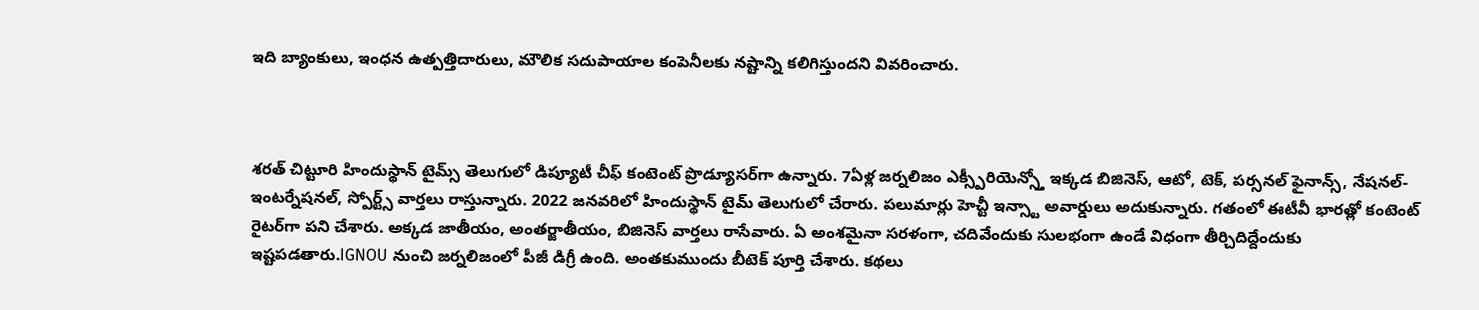ఇది బ్యాంకులు, ఇంధన ఉత్పత్తిదారులు, మౌలిక సదుపాయాల కంపెనీలకు నష్టాన్ని కలిగిస్తుందని వివరించారు.



శరత్ చిట్టూరి హిందుస్థాన్ టైమ్స్ తెలుగులో డిప్యూటీ చీఫ్ కంటెంట్ ప్రొడ్యూసర్‌గా ఉన్నారు. 7ఏళ్ల జర్నలిజం ఎక్స్పీరియెన్స్తో ఇక్కడ బిజినెస్, ఆటో, టెక్, పర్సనల్ ఫైనాన్స్, నేషనల్- ఇంటర్నేషనల్, స్పోర్ట్స్ వార్తలు రాస్తున్నారు. 2022 జనవరిలో హిందుస్థాన్ టైమ్ తెలుగులో చేరారు. పలుమార్లు హెచ్టీ ఇన్స్టా అవార్డులు అదుకున్నారు. గతంలో ఈటీవీ భారత్లో కంటెంట్ రైటర్‌గా పని చేశారు. అక్కడ జాతీయం, అంతర్జాతీయం, బిజినెస్ వార్తలు రాసేవారు. ఏ అంశమైనా సరళంగా, చదివేందుకు సులభంగా ఉండే విధంగా తీర్చిదిద్దేందుకు ఇష్టపడతారు.IGNOU నుంచి జర్నలిజంలో పీజీ డిగ్రీ ఉంది. అంతకుముందు బీటెక్ పూర్తి చేశారు. కథలు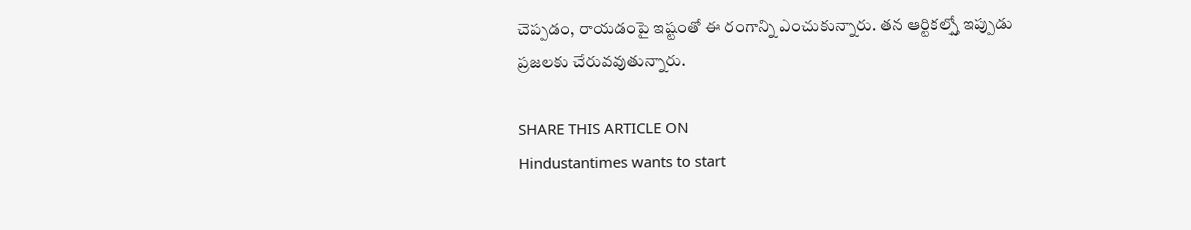చెప్పడం, రాయడంపై ఇష్టంతో ఈ రంగాన్ని ఎంచుకున్నారు. తన ఆర్టికల్స్తో ఇప్పుడు ప్రజలకు చేరువవుతున్నారు.

SHARE THIS ARTICLE ON
Hindustantimes wants to start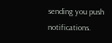sending you push notifications.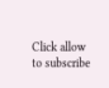Click allow to subscribe